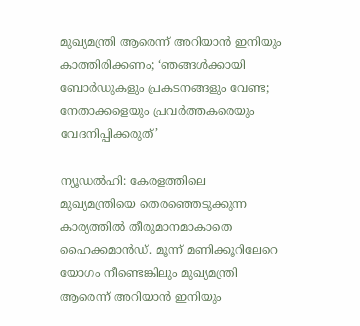മുഖ്യമന്ത്രി ആരെന്ന് അറിയാന്‍ ഇനിയും കാത്തിരിക്കണം; ‘ഞങ്ങള്‍ക്കായി ബോര്‍ഡുകളും പ്രകടനങ്ങളും വേണ്ട; നേതാക്കളെയും പ്രവര്‍ത്തകരെയും വേദനിപ്പിക്കരുത്’

ന്യൂഡല്‍ഹി: കേരളത്തിലെ മുഖ്യമന്ത്രിയെ തെരഞ്ഞെടുക്കുന്ന കാര്യത്തില്‍ തീരുമാനമാകാതെ ഹൈക്കമാന്‍ഡ്. മൂന്ന് മണിക്കൂറിലേറെ യോഗം നീണ്ടെങ്കിലും മുഖ്യമന്ത്രി ആരെന്ന് അറിയാന്‍ ഇനിയും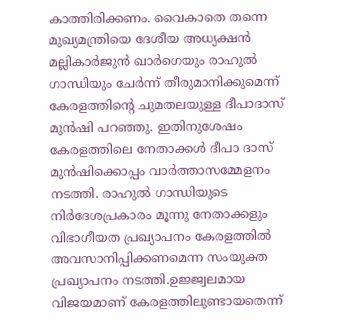കാത്തിരിക്കണം. വൈകാതെ തന്നെ മുഖ്യമന്ത്രിയെ ദേശീയ അധ്യക്ഷന്‍ മല്ലികാര്‍ജുന്‍ ഖാര്‍ഗെയും രാഹുല്‍ ഗാന്ധിയും ചേര്‍ന്ന് തീരുമാനിക്കുമെന്ന് കേരളത്തിന്റെ ചുമതലയുള്ള ദീപാദാസ് മുന്‍ഷി പറഞ്ഞു. ഇതിനുശേഷം കേരളത്തിലെ നേതാക്കള്‍ ദീപാ ദാസ് മുന്‍ഷിക്കൊപ്പം വാര്‍ത്താസമ്മേളനം നടത്തി. രാഹുല്‍ ഗാന്ധിയുടെ നിര്‍ദേശപ്രകാരം മൂന്നു നേതാക്കളും വിഭാഗീയത പ്രഖ്യാപനം കേരളത്തില്‍ അവസാനിപ്പിക്കണമെന്ന സംയുക്ത പ്രഖ്യാപനം നടത്തി.ഉജ്ജ്വലമായ വിജയമാണ് കേരളത്തിലുണ്ടായതെന്ന്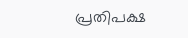പ്രതിപക്ഷ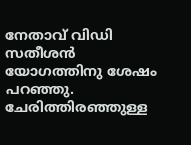നേതാവ് വിഡി സതീശന്‍ യോഗത്തിനു ശേഷം പറഞ്ഞു. ചേരിത്തിരഞ്ഞുള്ള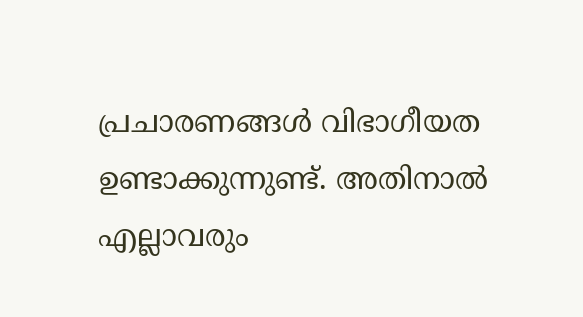പ്രചാരണങ്ങള്‍ വിഭാഗീയത ഉണ്ടാക്കുന്നുണ്ട്. അതിനാല്‍ എല്ലാവരും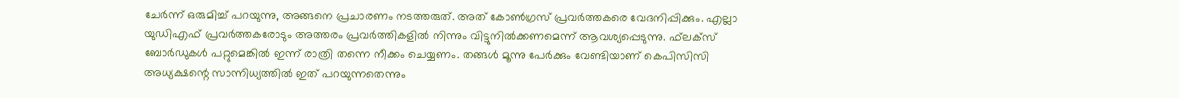ചേര്‍ന്ന് ഒരുമിച്ച് പറയുന്നു, അങ്ങനെ പ്രചാരണം നടത്തരുത്. അത് കോണ്‍ഗ്രസ് പ്രവര്‍ത്തകരെ വേദനിപ്പിക്കും. എല്ലാ യുഡിഎഫ് പ്രവര്‍ത്തകരോടും അത്തരം പ്രവര്‍ത്തികളില്‍ നിന്നും വിട്ടുനില്‍ക്കണമെന്ന് ആവശ്യപ്പെടുന്നു. ഫ്‌ലക്‌സ് ബോര്‍ഡുകള്‍ പറ്റുമെങ്കില്‍ ഇന്ന് രാത്രി തന്നെ നീക്കം ചെയ്യണം. തങ്ങള്‍ മൂന്നു പേര്‍ക്കും വേണ്ടിയാണ് കെപിസിസി അധ്യക്ഷന്റെ സാന്നിധ്യത്തില്‍ ഇത് പറയുന്നതെന്നും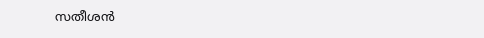സതീശന്‍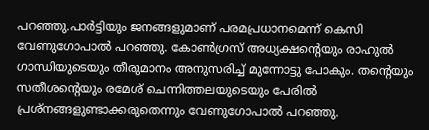പറഞ്ഞു.പാര്‍ട്ടിയും ജനങ്ങളുമാണ് പരമപ്രധാനമെന്ന് കെസി വേണുഗോപാല്‍ പറഞ്ഞു. കോണ്‍ഗ്രസ് അധ്യക്ഷന്റെയും രാഹുല്‍ ഗാന്ധിയുടെയും തീരുമാനം അനുസരിച്ച് മുന്നോട്ടു പോകും. തന്റെയും സതീശന്റെയും രമേശ് ചെന്നിത്തലയുടെയും പേരില്‍ പ്രശ്‌നങ്ങളുണ്ടാക്കരുതെന്നും വേണുഗോപാല്‍ പറഞ്ഞു.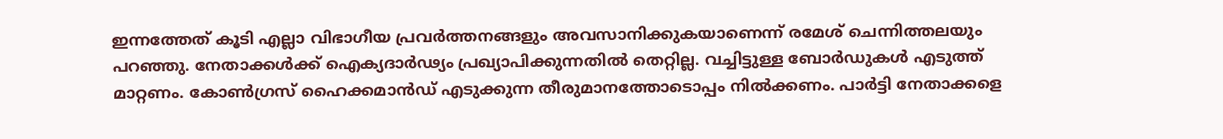ഇന്നത്തേത് കൂടി എല്ലാ വിഭാഗീയ പ്രവര്‍ത്തനങ്ങളും അവസാനിക്കുകയാണെന്ന് രമേശ് ചെന്നിത്തലയും പറഞ്ഞു. നേതാക്കള്‍ക്ക് ഐക്യദാര്‍ഢ്യം പ്രഖ്യാപിക്കുന്നതില്‍ തെറ്റില്ല. വച്ചിട്ടുള്ള ബോര്‍ഡുകള്‍ എടുത്ത് മാറ്റണം. കോണ്‍ഗ്രസ് ഹൈക്കമാന്‍ഡ് എടുക്കുന്ന തീരുമാനത്തോടൊപ്പം നില്‍ക്കണം. പാര്‍ട്ടി നേതാക്കളെ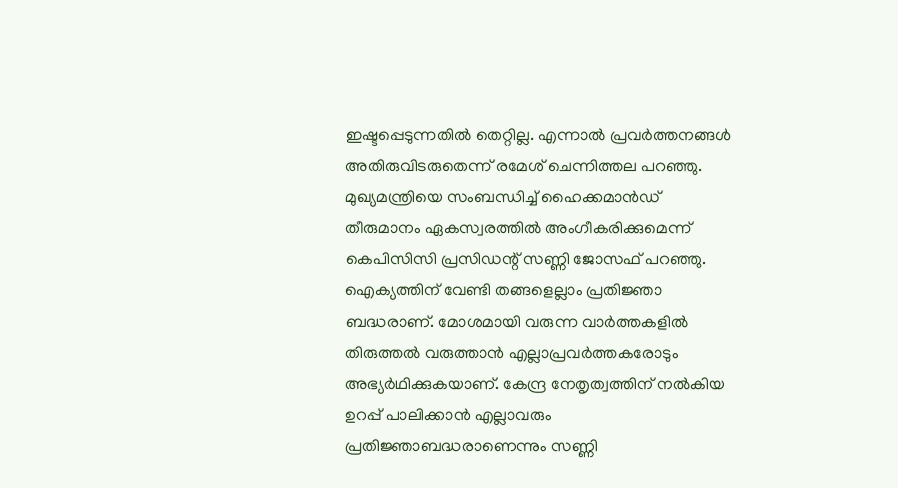ഇഷ്ടപ്പെടുന്നതില്‍ തെറ്റില്ല. എന്നാല്‍ പ്രവര്‍ത്തനങ്ങള്‍ അതിരുവിടരുതെന്ന് രമേശ് ചെന്നിത്തല പറഞ്ഞു. മുഖ്യമന്ത്രിയെ സംബന്ധിച്ച് ഹൈക്കമാന്‍ഡ് തീരുമാനം ഏകസ്വരത്തില്‍ അംഗീകരിക്കുമെന്ന് കെപിസിസി പ്രസിഡന്റ് സണ്ണി ജോസഫ് പറഞ്ഞു. ഐക്യത്തിന് വേണ്ടി തങ്ങളെല്ലാം പ്രതിജ്ഞാ ബദ്ധരാണ്. മോശമായി വരുന്ന വാര്‍ത്തകളില്‍ തിരുത്തല്‍ വരുത്താന്‍ എല്ലാപ്രവര്‍ത്തകരോടും അഭ്യര്‍ഥിക്കുകയാണ്. കേന്ദ്ര നേതൃത്വത്തിന് നല്‍കിയ ഉറപ്പ് പാലിക്കാന്‍ എല്ലാവരും പ്രതിജ്ഞാബദ്ധരാണെന്നും സണ്ണി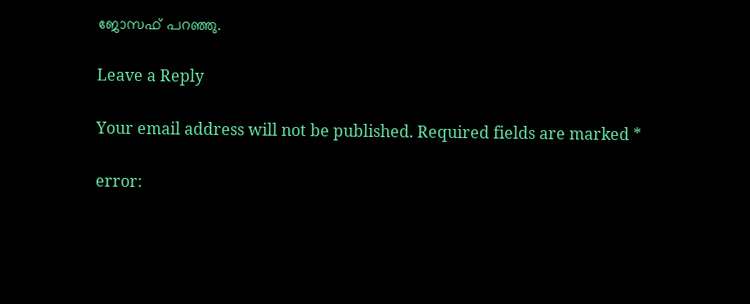ജോസഫ് പറഞ്ഞു.

Leave a Reply

Your email address will not be published. Required fields are marked *

error: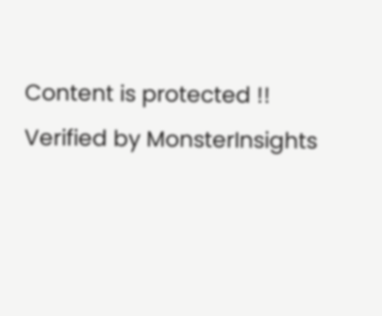Content is protected !!
Verified by MonsterInsights